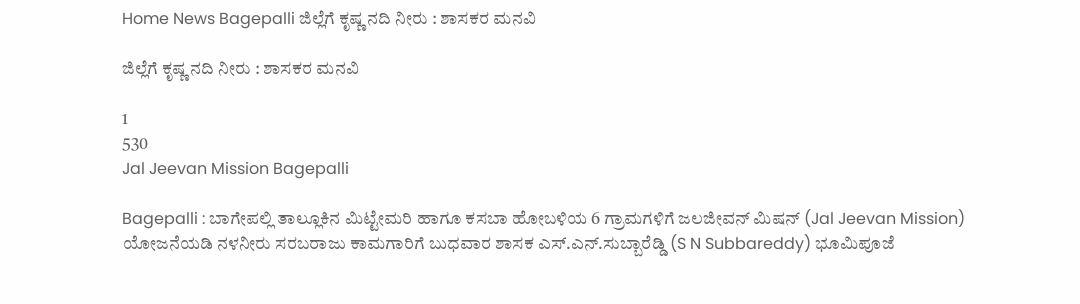Home News Bagepalli ಜಿಲ್ಲೆಗೆ ಕೃಷ್ಣ ನದಿ ನೀರು : ಶಾಸಕರ ಮನವಿ

ಜಿಲ್ಲೆಗೆ ಕೃಷ್ಣ ನದಿ ನೀರು : ಶಾಸಕರ ಮನವಿ

1
530
Jal Jeevan Mission Bagepalli

Bagepalli : ಬಾಗೇಪಲ್ಲಿ ತಾಲ್ಲೂಕಿನ ಮಿಟ್ಟೇಮರಿ ಹಾಗೂ ಕಸಬಾ ಹೋಬಳಿಯ 6 ಗ್ರಾಮಗಳಿಗೆ ಜಲಜೀವನ್ ಮಿಷನ್ (Jal Jeevan Mission) ಯೋಜನೆಯಡಿ ನಳನೀರು ಸರಬರಾಜು ಕಾಮಗಾರಿಗೆ ಬುಧವಾರ ಶಾಸಕ ಎಸ್.ಎನ್.ಸುಬ್ಬಾರೆಡ್ಡಿ (S N Subbareddy) ಭೂಮಿಪೂಜೆ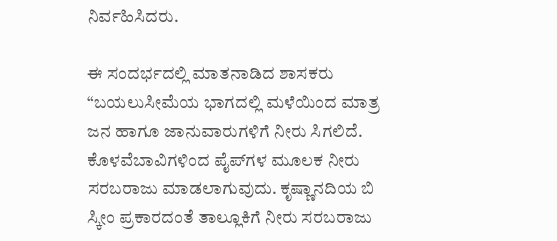ನಿರ್ವಹಿಸಿದರು.

ಈ ಸಂದರ್ಭದಲ್ಲಿ ಮಾತನಾಡಿದ ಶಾಸಕರು “ಬಯಲುಸೀಮೆಯ ಭಾಗದಲ್ಲಿ ಮಳೆಯಿಂದ ಮಾತ್ರ ಜನ ಹಾಗೂ ಜಾನುವಾರುಗಳಿಗೆ ನೀರು ಸಿಗಲಿದೆ. ಕೊಳವೆಬಾವಿಗಳಿಂದ ಪೈಪ್‌ಗಳ ಮೂಲಕ ನೀರು ಸರಬರಾಜು ಮಾಡಲಾಗುವುದು. ಕೃಷ್ಣಾನದಿಯ ಬಿ ಸ್ಕೀಂ ಪ್ರಕಾರದಂತೆ ತಾಲ್ಲೂಕಿಗೆ ನೀರು ಸರಬರಾಜು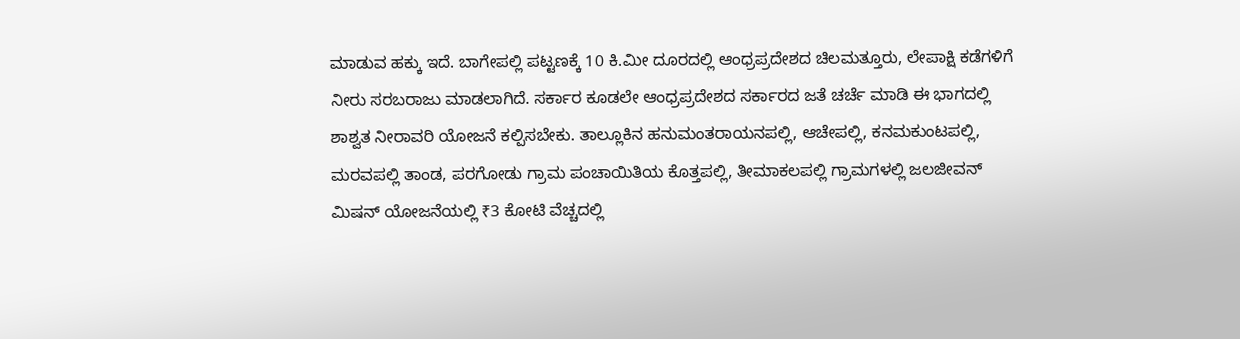ಮಾಡುವ ಹಕ್ಕು ಇದೆ. ಬಾಗೇಪಲ್ಲಿ ಪಟ್ಟಣಕ್ಕೆ 10 ಕಿ.ಮೀ ದೂರದಲ್ಲಿ ಆಂಧ್ರಪ್ರದೇಶದ ಚಿಲಮತ್ತೂರು, ಲೇಪಾಕ್ಷಿ ಕಡೆಗಳಿಗೆ ನೀರು ಸರಬರಾಜು ಮಾಡಲಾಗಿದೆ. ಸರ್ಕಾರ ಕೂಡಲೇ ಆಂಧ್ರಪ್ರದೇಶದ ಸರ್ಕಾರದ ಜತೆ ಚರ್ಚೆ ಮಾಡಿ ಈ ಭಾಗದಲ್ಲಿ ಶಾಶ್ವತ ನೀರಾವರಿ ಯೋಜನೆ ಕಲ್ಪಿಸಬೇಕು. ತಾಲ್ಲೂಕಿನ ಹನುಮಂತರಾಯನಪಲ್ಲಿ, ಆಚೇಪಲ್ಲಿ, ಕನಮಕುಂಟಪಲ್ಲಿ, ಮರವಪಲ್ಲಿ ತಾಂಡ, ಪರಗೋಡು ಗ್ರಾಮ ಪಂಚಾಯಿತಿಯ ಕೊತ್ತಪಲ್ಲಿ, ತೀಮಾಕಲಪಲ್ಲಿ ಗ್ರಾಮಗಳಲ್ಲಿ ಜಲಜೀವನ್ ಮಿಷನ್ ಯೋಜನೆಯಲ್ಲಿ ₹3 ಕೋಟಿ ವೆಚ್ಚದಲ್ಲಿ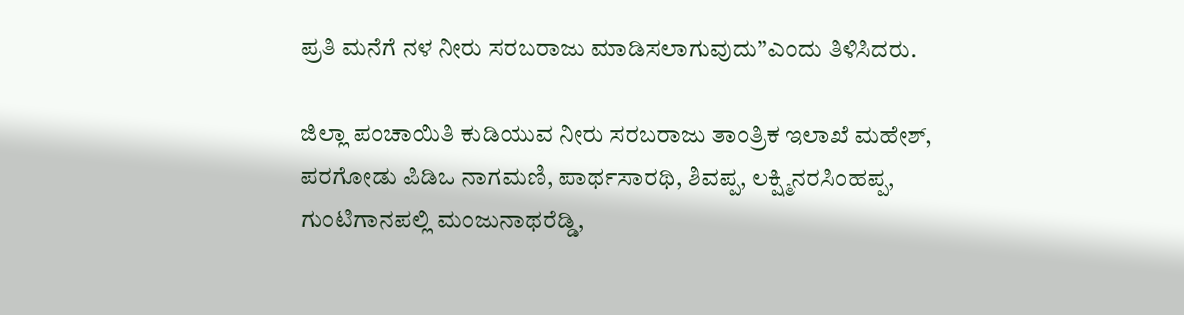ಪ್ರತಿ ಮನೆಗೆ ನಳ ನೀರು ಸರಬರಾಜು ಮಾಡಿಸಲಾಗುವುದು”ಎಂದು ತಿಳಿಸಿದರು.

ಜಿಲ್ಲಾ ಪಂಚಾಯಿತಿ ಕುಡಿಯುವ ನೀರು ಸರಬರಾಜು ತಾಂತ್ರಿಕ ಇಲಾಖೆ ಮಹೇಶ್, ಪರಗೋಡು ಪಿಡಿಒ ನಾಗಮಣಿ, ಪಾರ್ಥಸಾರಥಿ, ಶಿವಪ್ಪ, ಲಕ್ಷ್ಮಿನರಸಿಂಹಪ್ಪ, ಗುಂಟಿಗಾನಪಲ್ಲಿ ಮಂಜುನಾಥರೆಡ್ಡಿ,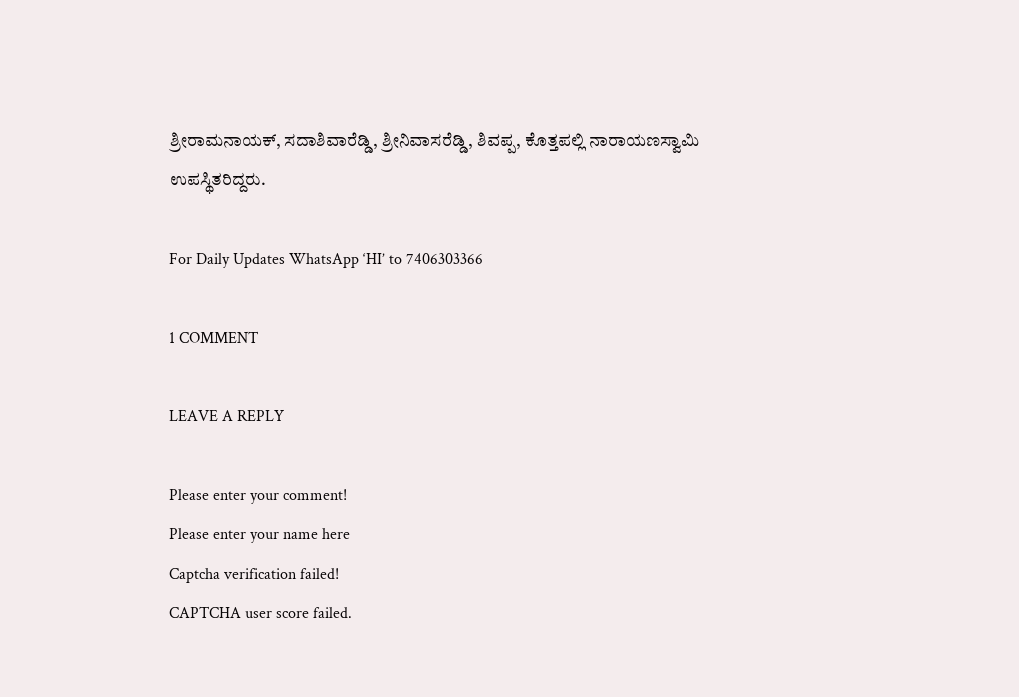ಶ್ರೀರಾಮನಾಯಕ್, ಸದಾಶಿವಾರೆಡ್ಡಿ, ಶ್ರೀನಿವಾಸರೆಡ್ಡಿ, ಶಿವಪ್ಪ, ಕೊತ್ತಪಲ್ಲಿ ನಾರಾಯಣಸ್ವಾಮಿ ಉಪಸ್ಥಿತರಿದ್ದರು.

For Daily Updates WhatsApp ‘HI’ to 7406303366

1 COMMENT

LEAVE A REPLY

Please enter your comment!
Please enter your name here
Captcha verification failed!
CAPTCHA user score failed.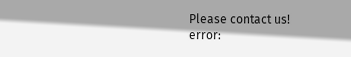Please contact us!
error: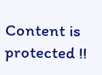Content is protected !!